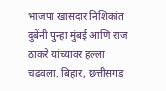भाजपा खासदार निशिकांत दुबेंनी पुन्हा मुंबई आणि राज ठाकरे यांच्यावर हल्ला चढवला. बिहार, छत्तीसगड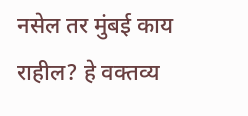नसेल तर मुंबई काय राहील? हे वक्तव्य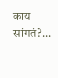काय सांगतं?...